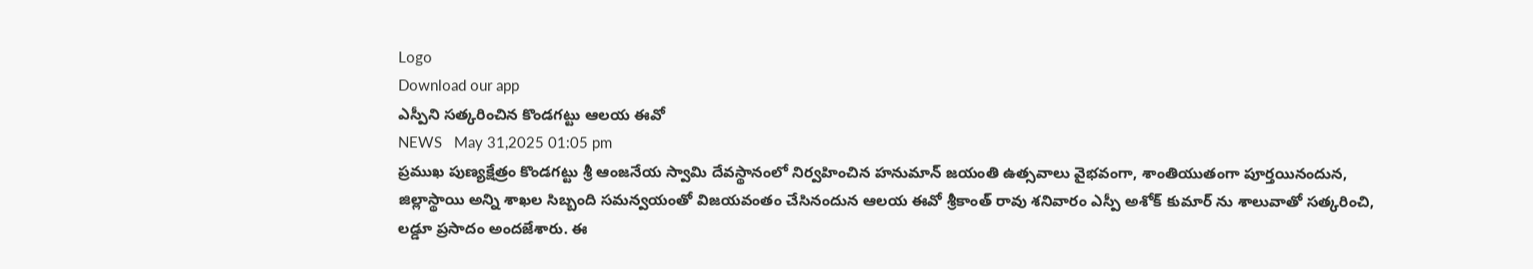Logo
Download our app
ఎస్పీని సత్కరించిన కొండగట్టు ఆలయ ఈవో
NEWS   May 31,2025 01:05 pm
ప్రముఖ పుణ్యక్షేత్రం కొండగట్టు శ్రీ ఆంజనేయ స్వామి దేవస్థానంలో నిర్వహించిన హనుమాన్ జయంతి ఉత్సవాలు వైభవంగా, శాంతియుతంగా పూర్తయినందున, జిల్లాస్థాయి అన్ని శాఖల సిబ్బంది సమన్వయంతో విజయవంతం చేసినందున ఆలయ ఈవో శ్రీకాంత్ రావు శనివారం ఎస్పీ అశోక్ కుమార్ ను శాలువాతో సత్కరించి, లడ్డూ ప్రసాదం అందజేశారు. ఈ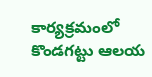కార్యక్రమంలో కొండగట్టు ఆలయ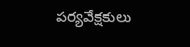పర్యవేక్షకులు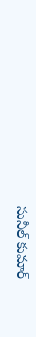సునీల్ కుమార్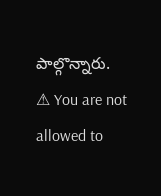పాల్గొన్నారు.
⚠ You are not allowed to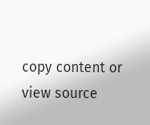copy content or view source